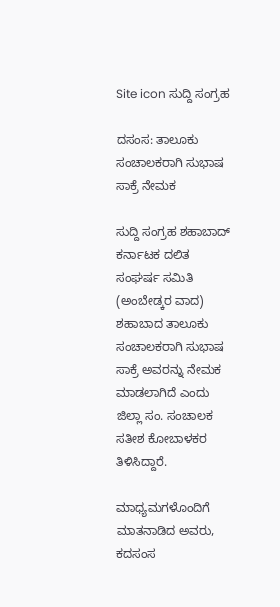Site icon ಸುದ್ದಿ ಸಂಗ್ರಹ

ದಸಂಸ: ತಾಲೂಕು ಸಂಚಾಲಕರಾಗಿ ಸುಭಾಷ ಸಾಕ್ರೆ ನೇಮಕ

ಸುದ್ದಿ ಸಂಗ್ರಹ ಶಹಾಬಾದ್
ಕರ್ನಾಟಕ ದಲಿತ ಸಂಘರ್ಷ ಸಮಿತಿ (ಅಂಬೇಡ್ಕರ ವಾದ) ಶಹಾಬಾದ ತಾಲೂಕು ಸಂಚಾಲಕರಾಗಿ ಸುಭಾಷ ಸಾಕ್ರೆ ಅವರನ್ನು ನೇಮಕ ಮಾಡಲಾಗಿದೆ ಎಂದು ಜಿಲ್ಲಾ ಸಂ. ಸಂಚಾಲಕ ಸತೀಶ ಕೋಬಾಳಕರ ತಿಳಿಸಿದ್ದಾರೆ.

ಮಾಧ್ಯಮಗಳೊಂದಿಗೆ ಮಾತನಾಡಿದ ಅವರು, ಕದಸಂಸ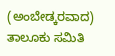(ಅಂಬೇಡ್ಕರವಾದ) ತಾಲೂಕು ಸಮಿತಿ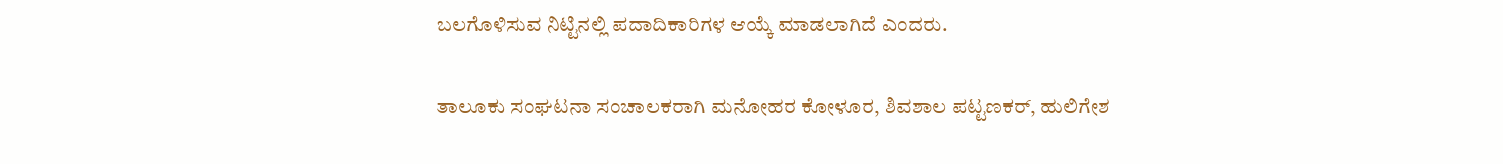ಬಲಗೊಳಿಸುವ ನಿಟ್ಟಿನಲ್ಲಿ ಪದಾದಿಕಾರಿಗಳ ಆಯ್ಕೆ ಮಾಡಲಾಗಿದೆ ಎಂದರು.

ತಾಲೂಕು ಸಂಘಟನಾ ಸಂಚಾಲಕರಾಗಿ ಮನೋಹರ ಕೋಳೂರ, ಶಿವಶಾಲ ಪಟ್ಟಣಕರ್, ಹುಲಿಗೇಶ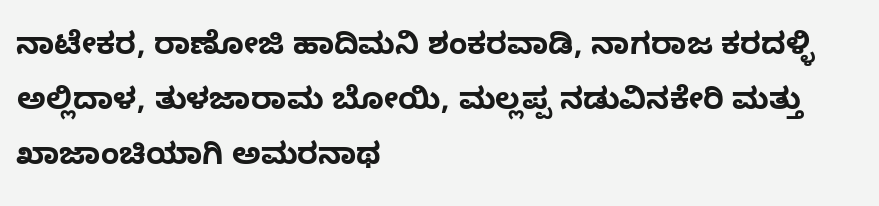ನಾಟೇಕರ, ರಾಣೋಜಿ ಹಾದಿಮನಿ ಶಂಕರವಾಡಿ, ನಾಗರಾಜ ಕರದಳ್ಳಿ ಅಲ್ಲಿದಾಳ, ತುಳಜಾರಾಮ ಬೋಯಿ, ಮಲ್ಲಪ್ಪ ನಡುವಿನಕೇರಿ ಮತ್ತು ಖಾಜಾಂಚಿಯಾಗಿ ಅಮರನಾಥ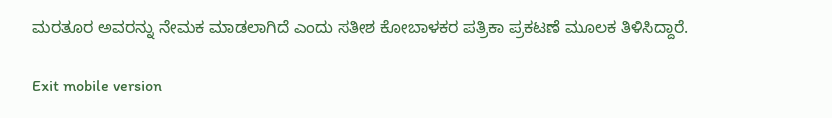ಮರತೂರ ಅವರನ್ನು ನೇಮಕ ಮಾಡಲಾಗಿದೆ ಎಂದು ಸತೀಶ ಕೋಬಾಳಕರ ಪತ್ರಿಕಾ ಪ್ರಕಟಣೆ ಮೂಲಕ ತಿಳಿಸಿದ್ದಾರೆ.

Exit mobile version